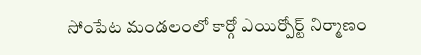సోంపేట మండలంలో కార్గో ఎయిర్పోర్ట్ నిర్మాణం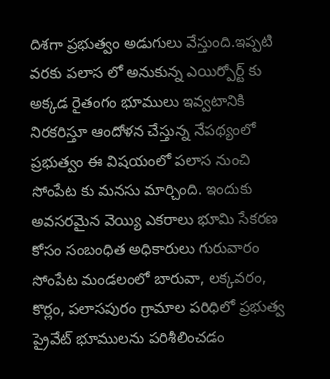దిశగా ప్రభుత్వం అడుగులు వేస్తుంది.ఇప్పటి వరకు పలాస లో అనుకున్న ఎయిర్పోర్ట్ కు అక్కడ రైతంగం భూములు ఇవ్వటానికి నిరకరిస్తూ ఆందోళన చేస్తున్న నేపథ్యంలో ప్రభుత్వం ఈ విషయంలో పలాస నుంచి సోంపేట కు మనసు మార్చింది. ఇందుకు అవసరమైన వెయ్యి ఎకరాలు భూమి సేకరణ కోసం సంబంధిత అధికారులు గురువారం సోంపేట మండలంలో బారువా, లక్కవరం, కొర్లం, పలాసపురం గ్రామాల పరిధిలో ప్రభుత్వ ప్రైవేట్ భూములను పరిశీలించడం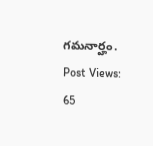గమనార్హం.
Post Views: 65